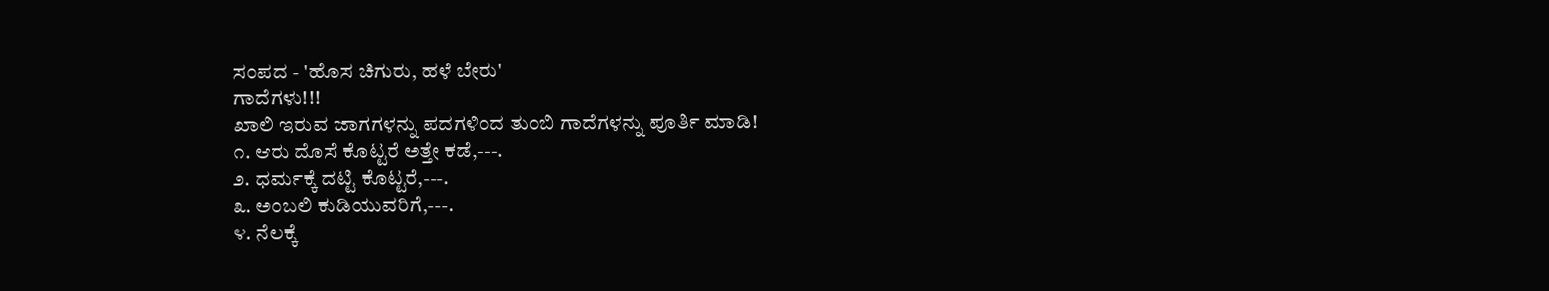ಸಂಪದ - 'ಹೊಸ ಚಿಗುರು, ಹಳೆ ಬೇರು'
ಗಾದೆಗಳು!!!
ಖಾಲಿ ಇರುವ ಜಾಗಗಳನ್ನು ಪದಗಳಿಂದ ತುಂಬಿ ಗಾದೆಗಳನ್ನು ಪೂರ್ತಿ ಮಾಡಿ!
೧. ಆರು ದೊಸೆ ಕೊಟ್ಟರೆ ಅತ್ತೇ ಕಡೆ,---.
೨. ಧರ್ಮಕ್ಕೆ ದಟ್ಟಿ ಕೊಟ್ಟರೆ,---.
೩. ಅಂಬಲಿ ಕುಡಿಯುವರಿಗೆ,---.
೪. ನೆಲಕ್ಕೆ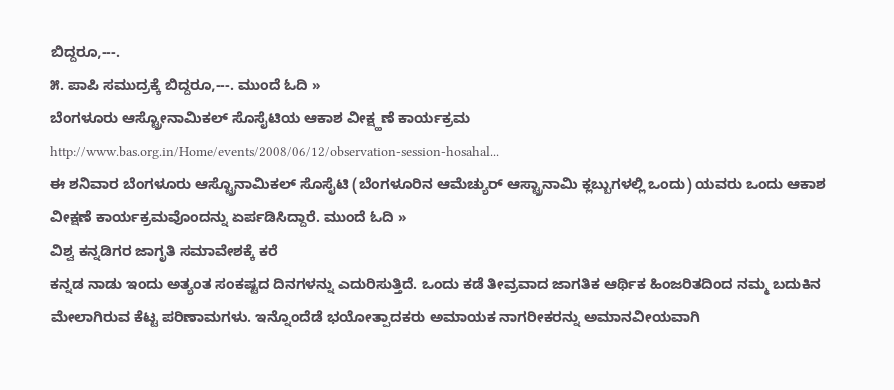ಬಿದ್ದರೂ,---.
೫. ಪಾಪಿ ಸಮುದ್ರಕ್ಕೆ ಬಿದ್ದರೂ,---. ಮುಂದೆ ಓದಿ »
ಬೆಂಗಳೂರು ಆಸ್ಟ್ರೋನಾಮಿಕಲ್ ಸೊಸೈಟಿಯ ಆಕಾಶ ವೀಕ್ಷ್ಹಣೆ ಕಾರ್ಯಕ್ರಮ
http://www.bas.org.in/Home/events/2008/06/12/observation-session-hosahal...
ಈ ಶನಿವಾರ ಬೆಂಗಳೂರು ಆಸ್ಟ್ರೊನಾಮಿಕಲ್ ಸೊಸೈಟಿ (ಬೆಂಗಳೂರಿನ ಆಮೆಚ್ಯುರ್ ಆಸ್ಟ್ರಾನಾಮಿ ಕ್ಲಬ್ಬುಗಳಲ್ಲಿ ಒಂದು) ಯವರು ಒಂದು ಆಕಾಶ ವೀಕ್ಷಣೆ ಕಾರ್ಯಕ್ರಮವೊಂದನ್ನು ಏರ್ಪಡಿಸಿದ್ದಾರೆ. ಮುಂದೆ ಓದಿ »
ವಿಶ್ವ ಕನ್ನಡಿಗರ ಜಾಗೃತಿ ಸಮಾವೇಶಕ್ಕೆ ಕರೆ
ಕನ್ನಡ ನಾಡು ಇಂದು ಅತ್ಯಂತ ಸಂಕಷ್ಟದ ದಿನಗಳನ್ನು ಎದುರಿಸುತ್ತಿದೆ. ಒಂದು ಕಡೆ ತೀವ್ರವಾದ ಜಾಗತಿಕ ಆರ್ಥಿಕ ಹಿಂಜರಿತದಿಂದ ನಮ್ಮ ಬದುಕಿನ ಮೇಲಾಗಿರುವ ಕೆಟ್ಟ ಪರಿಣಾಮಗಳು. ಇನ್ನೊಂದೆಡೆ ಭಯೋತ್ಪಾದಕರು ಅಮಾಯಕ ನಾಗರೀಕರನ್ನು ಅಮಾನವೀಯವಾಗಿ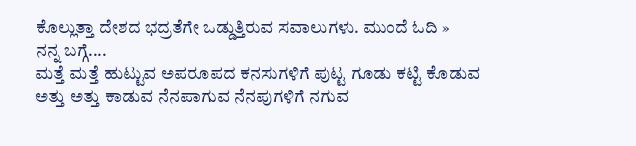ಕೊಲ್ಲುತ್ತಾ ದೇಶದ ಭದ್ರತೆಗೇ ಒಡ್ಡುತ್ತಿರುವ ಸವಾಲುಗಳು. ಮುಂದೆ ಓದಿ »
ನನ್ನ ಬಗ್ಗೆ....
ಮತ್ತೆ ಮತ್ತೆ ಹುಟ್ಟುವ ಅಪರೂಪದ ಕನಸುಗಳಿಗೆ ಪುಟ್ಟ ಗೂಡು ಕಟ್ಟಿ ಕೊಡುವ
ಅತ್ತು ಅತ್ತು ಕಾಡುವ ನೆನಪಾಗುವ ನೆನಪುಗಳಿಗೆ ನಗುವ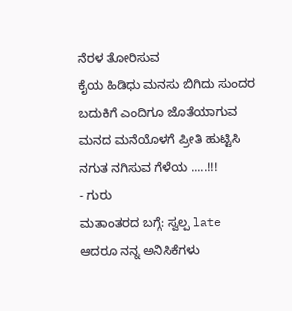ನೆರಳ ತೋರಿಸುವ
ಕೈಯ ಹಿಡಿಧು ಮನಸು ಬಿಗಿದು ಸುಂದರ ಬದುಕಿಗೆ ಎಂದಿಗೂ ಜೊತೆಯಾಗುವ
ಮನದ ಮನೆಯೊಳಗೆ ಪ್ರೀತಿ ಹುಟ್ಟಿಸಿ ನಗುತ ನಗಿಸುವ ಗೆಳೆಯ .....!!!
- ಗುರು
ಮತಾಂತರದ ಬಗ್ಗೆ: ಸ್ವಲ್ಪ late ಆದರೂ ನನ್ನ ಅನಿಸಿಕೆಗಳು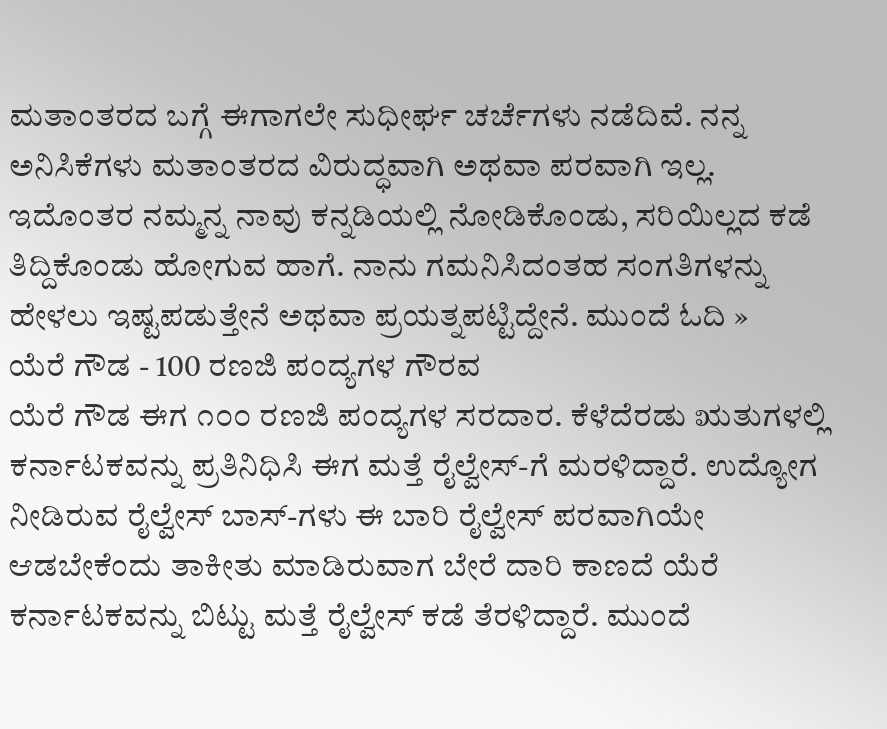ಮತಾಂತರದ ಬಗ್ಗೆ ಈಗಾಗಲೇ ಸುಧೀರ್ಘ ಚರ್ಚೆಗಳು ನಡೆದಿವೆ. ನನ್ನ ಅನಿಸಿಕೆಗಳು ಮತಾಂತರದ ವಿರುದ್ಧವಾಗಿ ಅಥವಾ ಪರವಾಗಿ ಇಲ್ಲ. ಇದೊಂತರ ನಮ್ಮನ್ನ ನಾವು ಕನ್ನಡಿಯಲ್ಲಿ ನೋಡಿಕೊಂಡು, ಸರಿಯಿಲ್ಲದ ಕಡೆ ತಿದ್ದಿಕೊಂಡು ಹೋಗುವ ಹಾಗೆ. ನಾನು ಗಮನಿಸಿದಂತಹ ಸಂಗತಿಗಳನ್ನು ಹೇಳಲು ಇಷ್ಟಪಡುತ್ತೇನೆ ಅಥವಾ ಪ್ರಯತ್ನಪಟ್ಟಿದ್ದೇನೆ. ಮುಂದೆ ಓದಿ »
ಯೆರೆ ಗೌಡ - 100 ರಣಜಿ ಪಂದ್ಯಗಳ ಗೌರವ
ಯೆರೆ ಗೌಡ ಈಗ ೧೦೦ ರಣಜಿ ಪಂದ್ಯಗಳ ಸರದಾರ. ಕೆಳೆದೆರಡು ಋತುಗಳಲ್ಲಿ ಕರ್ನಾಟಕವನ್ನು ಪ್ರತಿನಿಧಿಸಿ ಈಗ ಮತ್ತೆ ರೈಲ್ವೇಸ್-ಗೆ ಮರಳಿದ್ದಾರೆ. ಉದ್ಯೋಗ ನೀಡಿರುವ ರೈಲ್ವೇಸ್ ಬಾಸ್-ಗಳು ಈ ಬಾರಿ ರೈಲ್ವೇಸ್ ಪರವಾಗಿಯೇ ಆಡಬೇಕೆಂದು ತಾಕೀತು ಮಾಡಿರುವಾಗ ಬೇರೆ ದಾರಿ ಕಾಣದೆ ಯೆರೆ ಕರ್ನಾಟಕವನ್ನು ಬಿಟ್ಟು ಮತ್ತೆ ರೈಲ್ವೇಸ್ ಕಡೆ ತೆರಳಿದ್ದಾರೆ. ಮುಂದೆ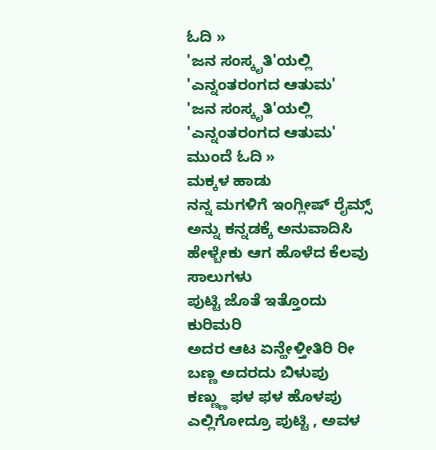ಓದಿ »
'ಜನ ಸಂಸ್ಕೃತಿ'ಯಲ್ಲಿ 'ಎನ್ನಂತರಂಗದ ಆತುಮ'
'ಜನ ಸಂಸ್ಕೃತಿ'ಯಲ್ಲಿ 'ಎನ್ನಂತರಂಗದ ಆತುಮ' ಮುಂದೆ ಓದಿ »
ಮಕ್ಕಳ ಹಾಡು
ನನ್ನ ಮಗಳಿಗೆ ಇಂಗ್ಲೀಷ್ ರೈಮ್ಸ್ ಅನ್ನು ಕನ್ನಡಕ್ಕೆ ಅನುವಾದಿಸಿ ಹೇಳ್ಬೇಕು ಆಗ ಹೊಳೆದ ಕೆಲವು ಸಾಲುಗಳು
ಪುಟ್ಟಿ ಜೊತೆ ಇತ್ತೊಂದು ಕುರಿಮರಿ
ಅದರ ಆಟ ಏನ್ಹೇಳ್ತೀತಿರಿ ರೀ
ಬಣ್ಣ ಅದರದು ಬಿಳುಪು
ಕಣ್ಣ್ಣು ಫಳ ಫಳ ಹೊಳಪು
ಎಲ್ಲಿಗೋದ್ರೂ ಪುಟ್ಟಿ , ಅವಳ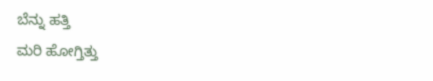ಬೆನ್ನು ಹತ್ತಿ
ಮರಿ ಹೋಗ್ತಿತ್ತು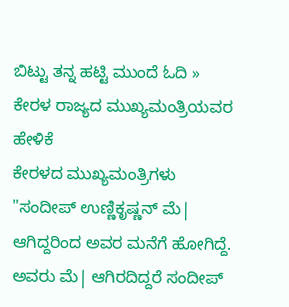ಬಿಟ್ಟು ತನ್ನ ಹಟ್ಟಿ ಮುಂದೆ ಓದಿ »
ಕೇರಳ ರಾಜ್ಯದ ಮುಖ್ಯಮಂತ್ರಿಯವರ ಹೇಳಿಕೆ
ಕೇರಳದ ಮುಖ್ಯಮಂತ್ರಿಗಳು "ಸಂದೀಪ್ ಉಣ್ಣಿಕೃಷ್ಣನ್ ಮೆ| ಆಗಿದ್ದರಿಂದ ಅವರ ಮನೆಗೆ ಹೋಗಿದ್ದೆ. ಅವರು ಮೆ| ಆಗಿರದಿದ್ದರೆ ಸಂದೀಪ್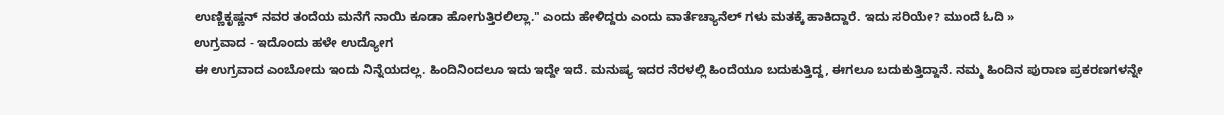ಉಣ್ಣಿಕೃಷ್ಣನ್ ನವರ ತಂದೆಯ ಮನೆಗೆ ನಾಯಿ ಕೂಡಾ ಹೋಗುತ್ತಿರಲಿಲ್ಲಾ." ಎಂದು ಹೇಳಿದ್ದರು ಎಂದು ವಾರ್ತೆಚ್ಯಾನೆಲ್ ಗಳು ಮತಕ್ಕೆ ಹಾಕಿದ್ದಾರೆ. ಇದು ಸರಿಯೇ? ಮುಂದೆ ಓದಿ »
ಉಗ್ರವಾದ - ಇದೊಂದು ಹಳೇ ಉದ್ಯೋಗ
ಈ ಉಗ್ರವಾದ ಎಂಬೋದು ಇಂದು ನಿನ್ನೆಯದಲ್ಲ. ಹಿಂದಿನಿಂದಲೂ ಇದು ಇದ್ದೇ ಇದೆ. ಮನುಷ್ಯ ಇದರ ನೆರಳಲ್ಲಿ ಹಿಂದೆಯೂ ಬದುಕುತ್ತಿದ್ದ, ಈಗಲೂ ಬದುಕುತ್ತಿದ್ದಾನೆ. ನಮ್ಮ ಹಿಂದಿನ ಪುರಾಣ ಪ್ರಕರಣಗಳನ್ನೇ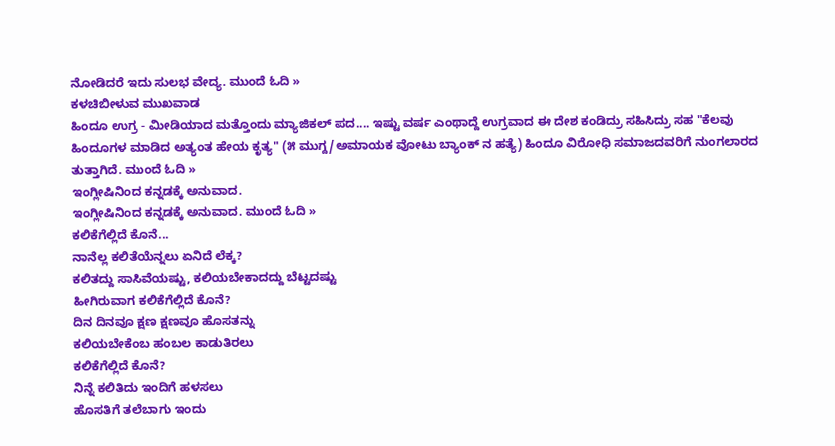ನೋಡಿದರೆ ಇದು ಸುಲಭ ವೇದ್ಯ. ಮುಂದೆ ಓದಿ »
ಕಳಚಿಬೀಳುವ ಮುಖವಾಡ
ಹಿಂದೂ ಉಗ್ರ - ಮೀಡಿಯಾದ ಮತ್ತೊಂದು ಮ್ಯಾಜಿಕಲ್ ಪದ.... ಇಷ್ಟು ವರ್ಷ ಎಂಥಾದ್ದೆ ಉಗ್ರವಾದ ಈ ದೇಶ ಕಂಡಿದ್ರು ಸಹಿಸಿದ್ರು ಸಹ "ಕೆಲವು ಹಿಂದೂಗಳ ಮಾಡಿದ ಅತ್ಯಂತ ಹೇಯ ಕೃತ್ಯ" (೫ ಮುಗ್ದ/ಅಮಾಯಕ ವೋಟು ಬ್ಯಾಂಕ್ ನ ಹತ್ಯೆ) ಹಿಂದೂ ವಿರೋಧಿ ಸಮಾಜದವರಿಗೆ ನುಂಗಲಾರದ ತುತ್ತಾಗಿದೆ. ಮುಂದೆ ಓದಿ »
ಇಂಗ್ಲೀಷಿನಿಂದ ಕನ್ನಡಕ್ಕೆ ಅನುವಾದ.
ಇಂಗ್ಲೀಷಿನಿಂದ ಕನ್ನಡಕ್ಕೆ ಅನುವಾದ. ಮುಂದೆ ಓದಿ »
ಕಲಿಕೆಗೆಲ್ಲಿದೆ ಕೊನೆ...
ನಾನೆಲ್ಲ ಕಲಿತೆಯೆನ್ನಲು ಏನಿದೆ ಲೆಕ್ಕ?
ಕಲಿತದ್ದು ಸಾಸಿವೆಯಷ್ಟು, ಕಲಿಯಬೇಕಾದದ್ದು ಬೆಟ್ಟದಷ್ಟು
ಹೀಗಿರುವಾಗ ಕಲಿಕೆಗೆಲ್ಲಿದೆ ಕೊನೆ?
ದಿನ ದಿನವೂ ಕ್ಷಣ ಕ್ಷಣವೂ ಹೊಸತನ್ನು
ಕಲಿಯಬೇಕೆಂಬ ಹಂಬಲ ಕಾಡುತಿರಲು
ಕಲಿಕೆಗೆಲ್ಲಿದೆ ಕೊನೆ?
ನಿನ್ನೆ ಕಲಿತಿದು ಇಂದಿಗೆ ಹಳಸಲು
ಹೊಸತಿಗೆ ತಲೆಬಾಗು ಇಂದು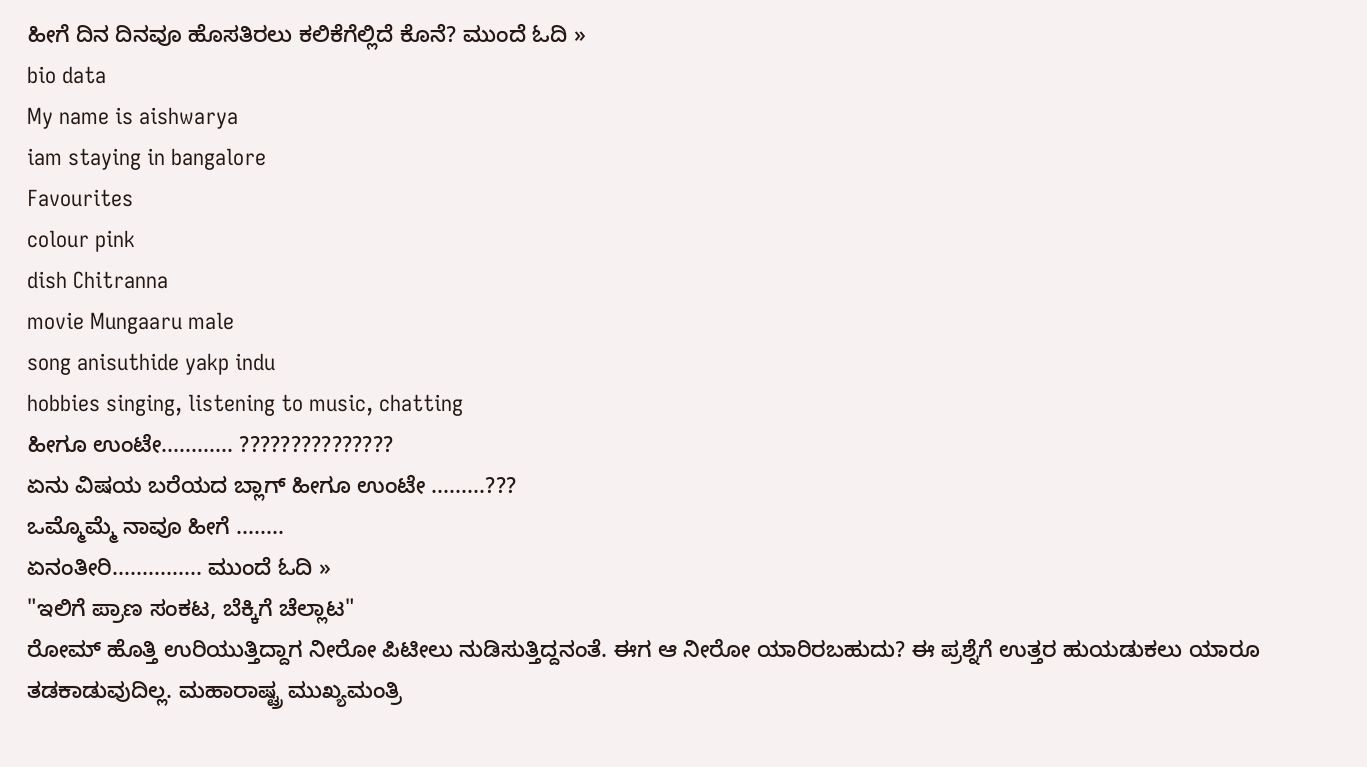ಹೀಗೆ ದಿನ ದಿನವೂ ಹೊಸತಿರಲು ಕಲಿಕೆಗೆಲ್ಲಿದೆ ಕೊನೆ? ಮುಂದೆ ಓದಿ »
bio data
My name is aishwarya
iam staying in bangalore
Favourites
colour pink
dish Chitranna
movie Mungaaru male
song anisuthide yakp indu
hobbies singing, listening to music, chatting
ಹೀಗೂ ಉಂಟೇ............ ???????????????
ಏನು ವಿಷಯ ಬರೆಯದ ಬ್ಲಾಗ್ ಹೀಗೂ ಉಂಟೇ .........???
ಒಮ್ಮೊಮ್ಮೆ ನಾವೂ ಹೀಗೆ ........
ಏನಂತೀರಿ............... ಮುಂದೆ ಓದಿ »
"ಇಲಿಗೆ ಪ್ರಾಣ ಸಂಕಟ, ಬೆಕ್ಕಿಗೆ ಚೆಲ್ಲಾಟ"
ರೋಮ್ ಹೊತ್ತಿ ಉರಿಯುತ್ತಿದ್ದಾಗ ನೀರೋ ಪಿಟೀಲು ನುಡಿಸುತ್ತಿದ್ದನಂತೆ. ಈಗ ಆ ನೀರೋ ಯಾರಿರಬಹುದು? ಈ ಪ್ರಶ್ನೆಗೆ ಉತ್ತರ ಹುಯಡುಕಲು ಯಾರೂ ತಡಕಾಡುವುದಿಲ್ಲ. ಮಹಾರಾಷ್ಟ್ರ ಮುಖ್ಯಮಂತ್ರಿ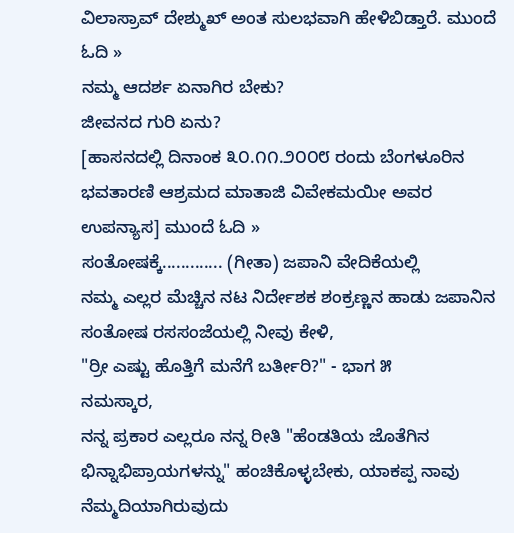ವಿಲಾಸ್ರಾವ್ ದೇಶ್ಮುಖ್ ಅಂತ ಸುಲಭವಾಗಿ ಹೇಳಿಬಿಡ್ತಾರೆ. ಮುಂದೆ ಓದಿ »
ನಮ್ಮ ಆದರ್ಶ ಏನಾಗಿರ ಬೇಕು?
ಜೀವನದ ಗುರಿ ಏನು?
[ಹಾಸನದಲ್ಲಿ ದಿನಾಂಕ ೩೦.೧೧.೨೦೦೮ ರಂದು ಬೆಂಗಳೂರಿನ ಭವತಾರಣಿ ಆಶ್ರಮದ ಮಾತಾಜಿ ವಿವೇಕಮಯೀ ಅವರ ಉಪನ್ಯಾಸ] ಮುಂದೆ ಓದಿ »
ಸಂತೋಷಕ್ಕೆ............. (ಗೀತಾ) ಜಪಾನಿ ವೇದಿಕೆಯಲ್ಲಿ
ನಮ್ಮ ಎಲ್ಲರ ಮೆಚ್ಚಿನ ನಟ ನಿರ್ದೇಶಕ ಶಂಕ್ರಣ್ಣನ ಹಾಡು ಜಪಾನಿನ ಸಂತೋಷ ರಸಸಂಜೆಯಲ್ಲಿ ನೀವು ಕೇಳಿ,
"ರ್ರೀ ಎಷ್ಟು ಹೊತ್ತಿಗೆ ಮನೆಗೆ ಬರ್ತೀರಿ?" - ಭಾಗ ೫
ನಮಸ್ಕಾರ,
ನನ್ನ ಪ್ರಕಾರ ಎಲ್ಲರೂ ನನ್ನ ರೀತಿ "ಹೆಂಡತಿಯ ಜೊತೆಗಿನ ಭಿನ್ನಾಭಿಪ್ರಾಯಗಳನ್ನು" ಹಂಚಿಕೊಳ್ಳಬೇಕು, ಯಾಕಪ್ಪ ನಾವು ನೆಮ್ಮದಿಯಾಗಿರುವುದು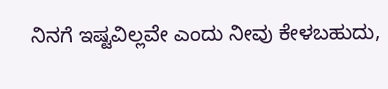ನಿನಗೆ ಇಷ್ಟವಿಲ್ಲವೇ ಎಂದು ನೀವು ಕೇಳಬಹುದು,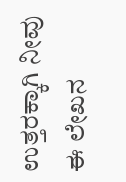ಉತ್ತರಕ್ಕಾಗಿ ನೀವು ಈ ಲೇಖನ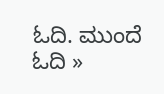ಓದಿ. ಮುಂದೆ ಓದಿ »